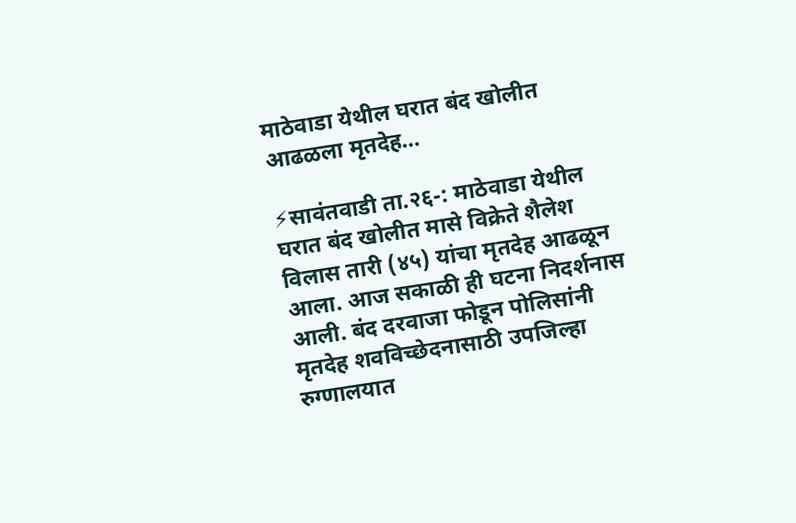माठेवाडा येथील घरात बंद खोलीत आढळला मृतदेह…

⚡सावंतवाडी ता.२६-: माठेवाडा येथील घरात बंद खोलीत मासे विक्रेते शैलेश विलास तारी (४५) यांचा मृतदेह आढळून आला. आज सकाळी ही घटना निदर्शनास आली. बंद दरवाजा फोडून पोलिसांनी मृतदेह शवविच्छेदनासाठी उपजिल्हा रुग्णालयात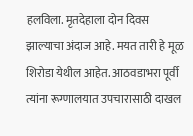हलविला. मृतदेहाला दोन दिवस झाल्याचा अंदाज आहे. मयत तारी हे मूळ शिरोडा येथील आहेत. आठवडाभरा पूर्वी त्यांना रूग्णालयात उपचारासाठी दाखल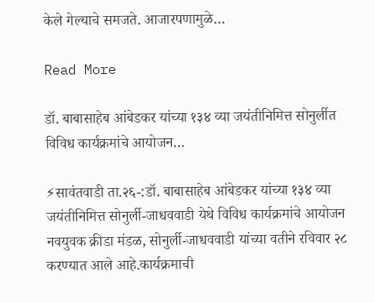केले गेल्याचे समजते. आजारपणामुळे…

Read More

डॉ. बाबासाहेब आंबेडकर यांच्या १३४ व्या जयंतीनिमित्त सोनुर्लीत विविध कार्यक्रमांचे आयोजन…

⚡सावंतवाडी ता.२६-:डॉ. बाबासाहेब आंबेडकर यांच्या १३४ व्या जयंतीनिमित्त सोनुर्ली-जाधववाडी येथे विविध कार्यक्रमांचे आयोजन नवयुवक क्रीडा मंडळ, सोनुर्ली-जाधववाडी यांच्या वतीने रविवार २८ करण्यात आले आहे.कार्यक्रमाची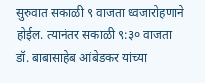सुरुवात सकाळी ९ वाजता ध्वजारोहणाने होईल. त्यानंतर सकाळी ९:३० वाजता डॉ. बाबासाहेब आंबेडकर यांच्या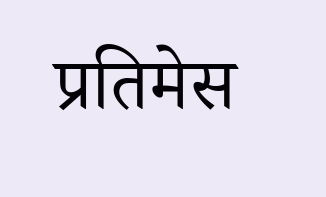प्रतिमेस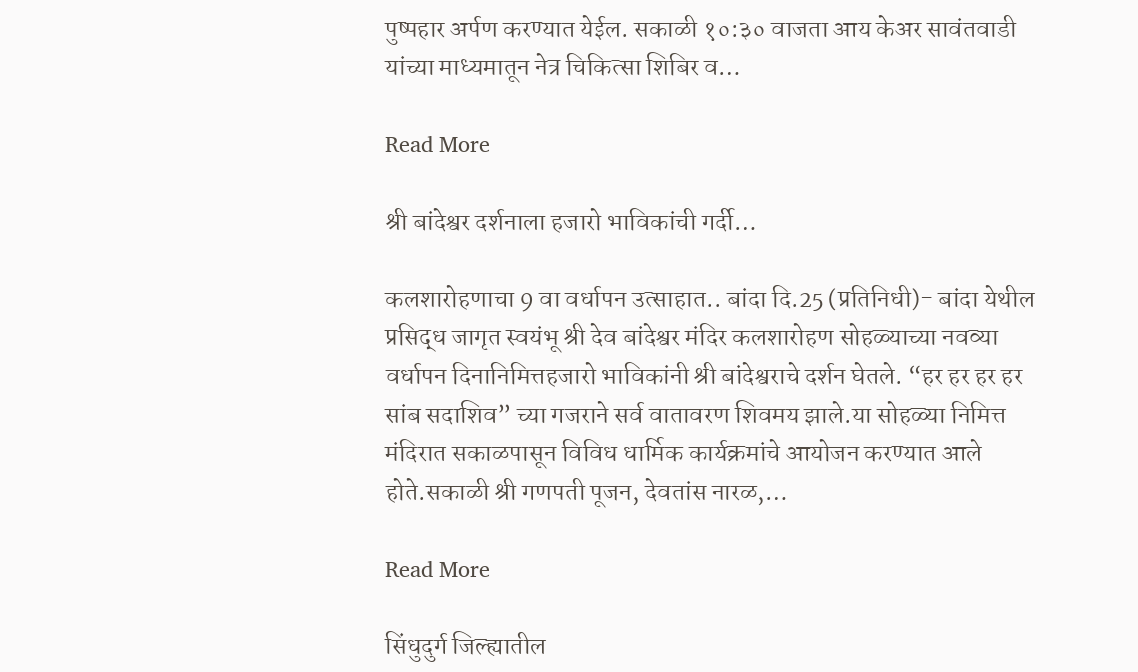पुष्पहार अर्पण करण्यात येईल. सकाळी १०:३० वाजता आय केअर सावंतवाडी यांच्या माध्यमातून नेत्र चिकित्सा शिबिर व…

Read More

श्री बांदेश्वर दर्शनाला हजारो भाविकांची गर्दी…

कलशारोहणाचा 9 वा वर्धापन उत्साहात.. बांदा दि.25 (प्रतिनिधी)- बांदा येथील प्रसिद्ध जागृत स्वयंभू श्री देव बांदेश्वर मंदिर कलशारोहण सोहळ्याच्या नवव्या वर्धापन दिनानिमित्तहजारो भाविकांनी श्री बांदेश्वराचे दर्शन घेतले. “हर हर हर हर सांब सदाशिव” च्या गजराने सर्व वातावरण शिवमय झाले.या सोहळ्या निमित्त मंदिरात सकाळपासून विविध धार्मिक कार्यक्रमांचे आयोजन करण्यात आले होते.सकाळी श्री गणपती पूजन, देवतांस नारळ,…

Read More

सिंधुदुर्ग जिल्ह्यातील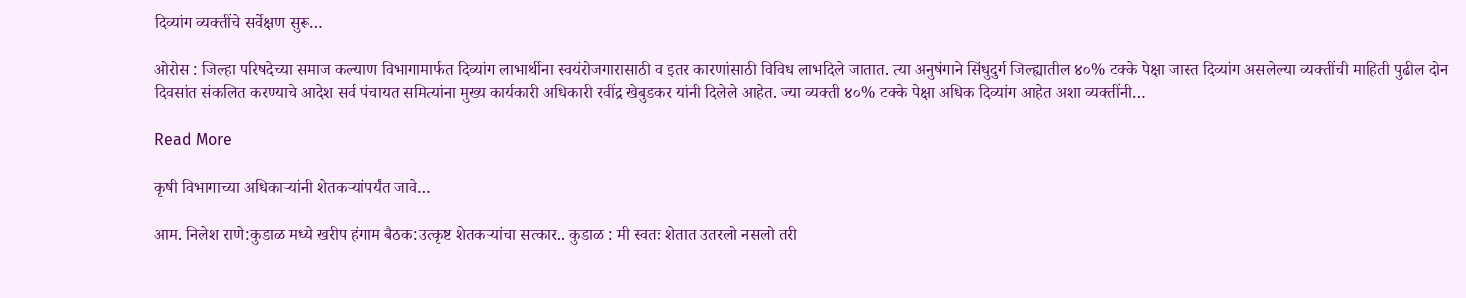दिव्यांग व्यक्तींचे सर्वेक्षण सुरू…

ओरोस : जिल्हा परिषदेच्या समाज कल्याण विभागामार्फत दिव्यांग लाभार्थीना स्वयंरोजगारासाठी व इतर कारणांसाठी विविध लाभदिले जातात. त्या अनुषंगाने सिंधुदुर्ग जिल्ह्यातील ४०% टक्के पेक्षा जास्त दिव्यांग असलेल्या व्यक्तींची माहिती पुढील दोन दिवसांत संकलित करण्याचे आदेश सर्व पंचायत समित्यांना मुख्य कार्यकारी अधिकारी रवींद्र खेबुडकर यांनी दिलेले आहेत. ज्या व्यक्ती ४०% टक्के पेक्षा अधिक दिव्यांग आहेत अशा व्यक्तींनी…

Read More

कृषी विभागाच्या अधिकाऱ्यांनी शेतकऱ्यांपर्यंत जावे…

आम. निलेश राणे:कुडाळ मध्ये खरीप हंगाम बैठक:उत्कृष्ट शेतकऱ्यांचा सत्कार.. कुडाळ : मी स्वतः शेतात उतरलो नसलो तरी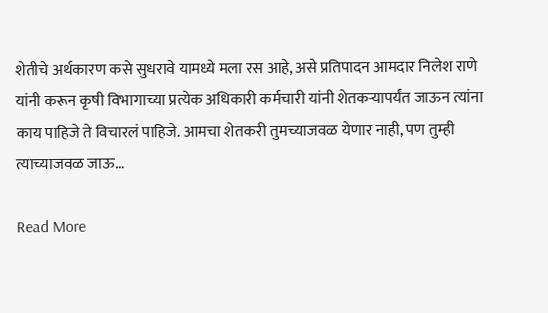शेतीचे अर्थकारण कसे सुधरावे यामध्ये मला रस आहे, असे प्रतिपादन आमदार निलेश राणे यांनी करून कृषी विभागाच्या प्रत्येक अधिकारी कर्मचारी यांनी शेतकऱ्यापर्यंत जाऊन त्यांना काय पाहिजे ते विचारलं पाहिजे. आमचा शेतकरी तुमच्याजवळ येणार नाही, पण तुम्ही त्याच्याजवळ जाऊ…

Read More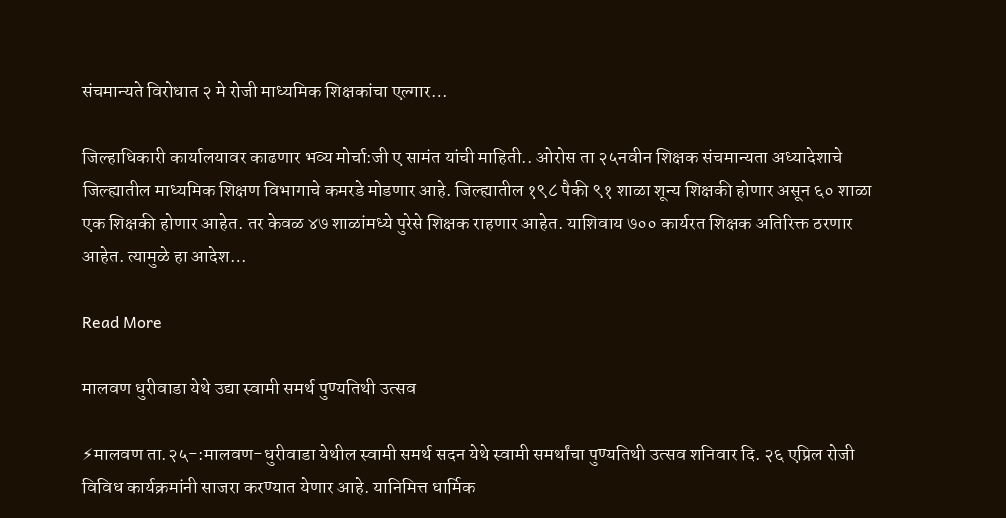संचमान्यते विरोधात २ मे रोजी माध्यमिक शिक्षकांचा एल्गार…

जिल्हाधिकारी कार्यालयावर काढणार भव्य मोर्चा:जी ए सामंत यांची माहिती.. ओरोस ता २५नवीन शिक्षक संचमान्यता अध्यादेशाचे जिल्ह्यातील माध्यमिक शिक्षण विभागाचे कमरडे मोडणार आहे. जिल्ह्यातील १९८ पैकी ९१ शाळा शून्य शिक्षकी होणार असून ६० शाळा एक शिक्षकी होणार आहेत. तर केवळ ४७ शाळांमध्ये पुरेसे शिक्षक राहणार आहेत. याशिवाय ७०० कार्यरत शिक्षक अतिरिक्त ठरणार आहेत. त्यामुळे हा आदेश…

Read More

मालवण धुरीवाडा येथे उद्या स्वामी समर्थ पुण्यतिथी उत्सव

⚡मालवण ता.२५-:मालवण-धुरीवाडा येथील स्वामी समर्थ सदन येथे स्वामी समर्थांचा पुण्यतिथी उत्सव शनिवार दि. २६ एप्रिल रोजी विविध कार्यक्रमांनी साजरा करण्यात येणार आहे. यानिमित्त धार्मिक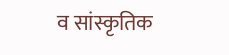व सांस्कृतिक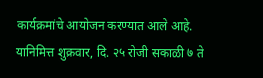कार्यक्रमांचे आयोजन करण्यात आले आहे. यानिमित्त शुक्रवार, दि. २५ रोजी सकाळी ७ ते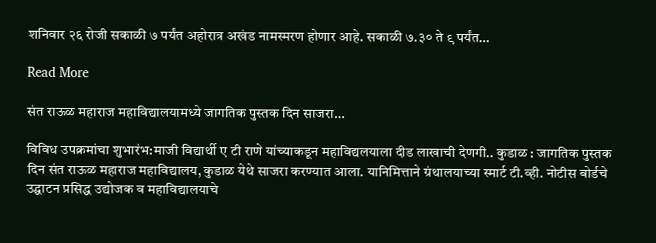शनिवार २६ रोजी सकाळी ७ पर्यंत अहोरात्र अखंड नामस्मरण होणार आहे. सकाळी ७.३० ते ९ पर्यंत…

Read More

संत राऊळ महाराज महाविद्यालयामध्ये जागतिक पुस्तक दिन साजरा…

विविध उपक्रमांचा शुभारंभ:माजी विद्यार्थी ए टी राणे यांच्याकडून महाविद्यलयाला दीड लाखाची देणगी.. कुडाळ : जागतिक पुस्तक दिन संत राऊळ महाराज महाविद्यालय, कुडाळ येथे साजरा करण्यात आला. यानिमित्ताने ग्रंथालयाच्या स्मार्ट टी.व्ही. नोटीस बोर्डचे उद्घाटन प्रसिद्ध उद्योजक व महाविद्यालयाचे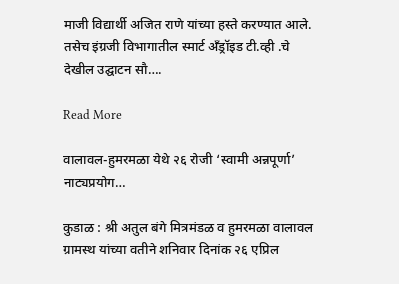माजी विद्यार्थी अजित राणे यांच्या हस्ते करण्यात आले. तसेच इंग्रजी विभागातील स्मार्ट अँड्रॉइड टी.व्ही .चे देखील उद्घाटन सौ….

Read More

वालावल-हुमरमळा येथे २६ रोजी ‘स्वामी अन्नपूर्णा’ नाट्यप्रयोग…

कुडाळ : श्री अतुल बंगे मित्रमंडळ व हुमरमळा वालावल ग्रामस्थ यांच्या वतीने शनिवार दिनांक २६ एप्रिल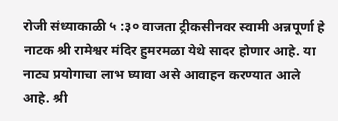रोजी संध्याकाळी ५ :३० वाजता ट्रीकसीनवर स्वामी अन्नपूर्णा हे नाटक श्री रामेश्वर मंदिर हुमरमळा येथे सादर होणार आहे. या नाट्य प्रयोगाचा लाभ घ्यावा असे आवाहन करण्यात आले आहे. श्री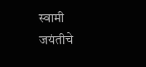स्वामी जयंतीचे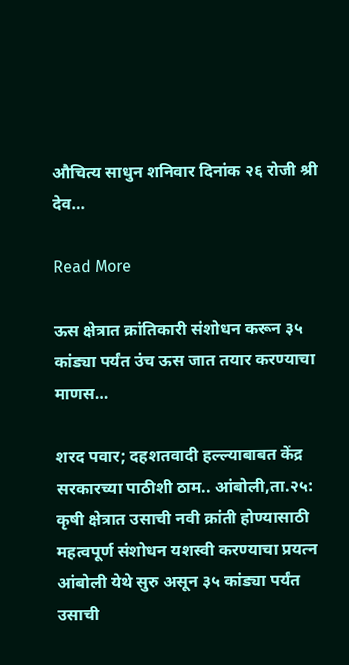औचित्य साधुन शनिवार दिनांक २६ रोजी श्री देव…

Read More

ऊस क्षेत्रात क्रांतिकारी संशोधन करून ३५ कांड्या पर्यंत उंच ऊस जात तयार करण्याचा माणस…

शरद पवार; दहशतवादी हल्ल्याबाबत केंद्र सरकारच्या पाठीशी ठाम.. आंबोली,ता.२५: कृषी क्षेत्रात उसाची नवी क्रांती होण्यासाठी महत्वपूर्ण संशोधन यशस्वी करण्याचा प्रयत्न आंबोली येथे सुरु असून ३५ कांड्या पर्यंत उसाची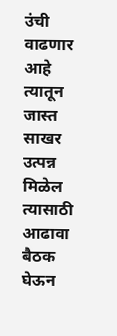उंची वाढणार आहे त्यातून जास्त साखर उत्पन्न मिळेल त्यासाठी आढावा बैठक घेऊन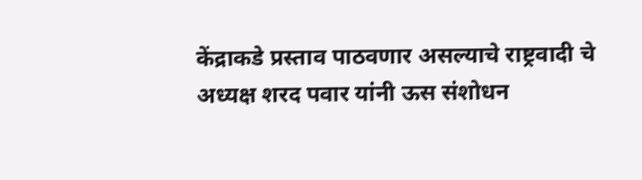केंद्राकडे प्रस्ताव पाठवणार असल्याचे राष्ट्रवादी चे अध्यक्ष शरद पवार यांनी ऊस संशोधन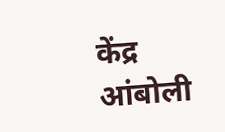केंद्र आंबोली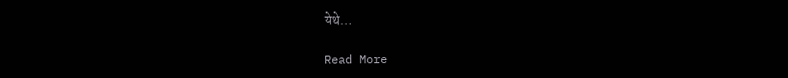येथे…

Read More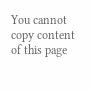You cannot copy content of this page